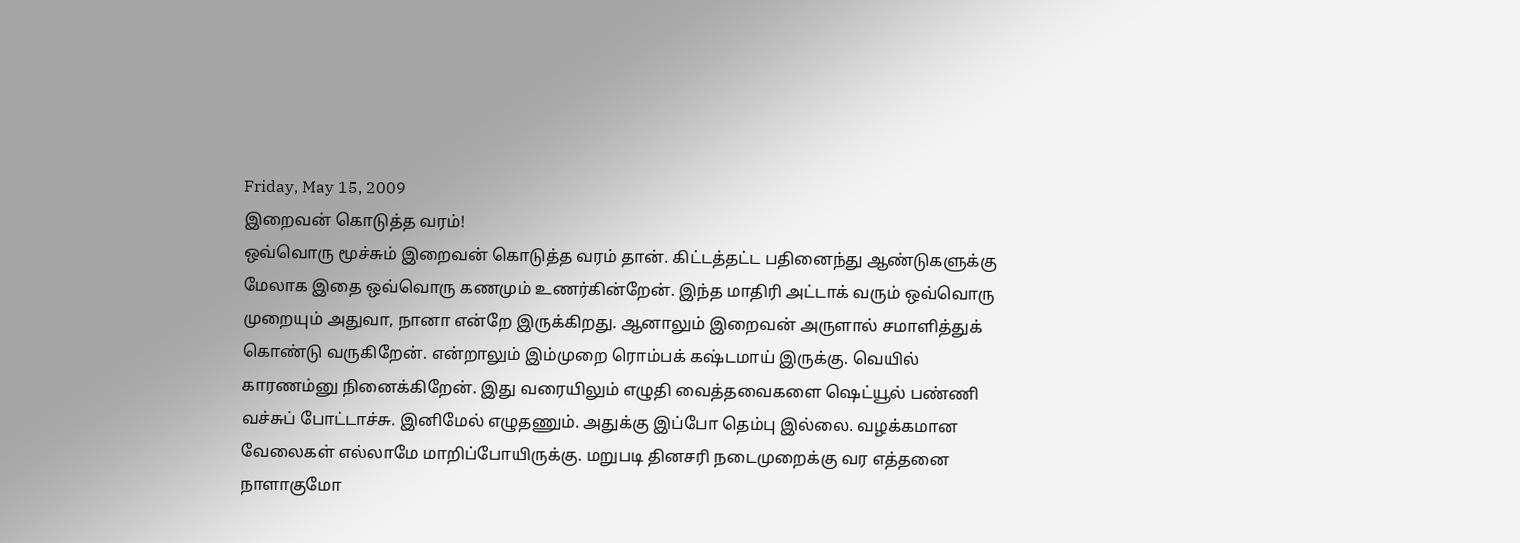Friday, May 15, 2009
இறைவன் கொடுத்த வரம்!
ஒவ்வொரு மூச்சும் இறைவன் கொடுத்த வரம் தான். கிட்டத்தட்ட பதினைந்து ஆண்டுகளுக்கு மேலாக இதை ஒவ்வொரு கணமும் உணர்கின்றேன். இந்த மாதிரி அட்டாக் வரும் ஒவ்வொரு முறையும் அதுவா, நானா என்றே இருக்கிறது. ஆனாலும் இறைவன் அருளால் சமாளித்துக் கொண்டு வருகிறேன். என்றாலும் இம்முறை ரொம்பக் கஷ்டமாய் இருக்கு. வெயில் காரணம்னு நினைக்கிறேன். இது வரையிலும் எழுதி வைத்தவைகளை ஷெட்யூல் பண்ணி வச்சுப் போட்டாச்சு. இனிமேல் எழுதணும். அதுக்கு இப்போ தெம்பு இல்லை. வழக்கமான வேலைகள் எல்லாமே மாறிப்போயிருக்கு. மறுபடி தினசரி நடைமுறைக்கு வர எத்தனை நாளாகுமோ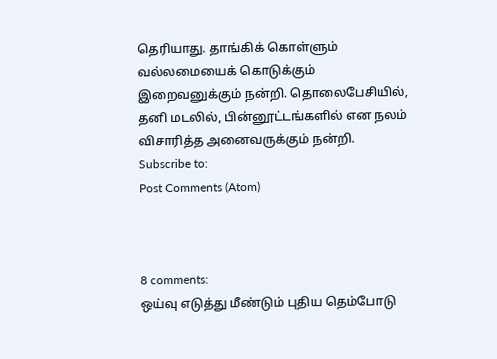தெரியாது. தாங்கிக் கொள்ளும் வல்லமையைக் கொடுக்கும் இறைவனுக்கும் நன்றி. தொலைபேசியில், தனி மடலில், பின்னூட்டங்களில் என நலம் விசாரித்த அனைவருக்கும் நன்றி.
Subscribe to:
Post Comments (Atom)



8 comments:
ஒய்வு எடுத்து மீண்டும் புதிய தெம்போடு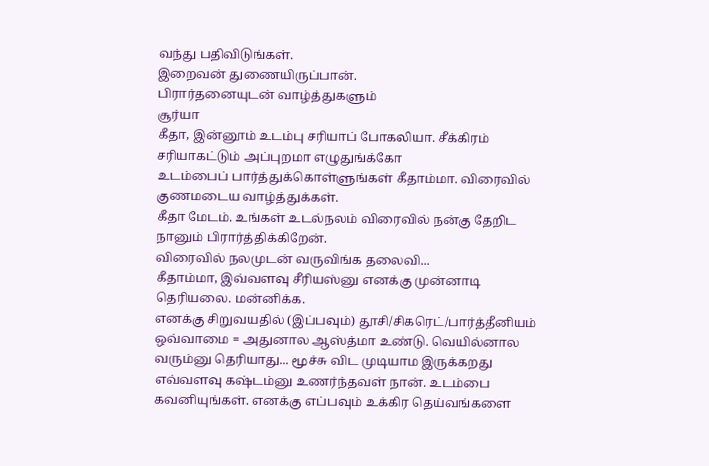வந்து பதிவிடுங்கள்.
இறைவன் துணையிருப்பான்.
பிரார்தனையுடன் வாழ்த்துகளும்
சூர்யா
கீதா, இன்னூம் உடம்பு சரியாப் போகலியா. சீக்கிரம் சரியாகட்டும் அப்புறமா எழுதுங்க்கோ
உடம்பைப் பார்த்துக்கொள்ளுங்கள் கீதாம்மா. விரைவில் குணமடைய வாழ்த்துக்கள்.
கீதா மேடம். உங்கள் உடல்நலம் விரைவில் நன்கு தேறிட நானும் பிரார்த்திக்கிறேன்.
விரைவில் நலமுடன் வருவிங்க தலைவி...
கீதாம்மா, இவ்வளவு சீரியஸ்னு எனக்கு முன்னாடி தெரியலை. மன்னிக்க.
எனக்கு சிறுவயதில் (இப்பவும்) தூசி/சிகரெட்/பார்த்தீனியம் ஒவ்வாமை = அதுனால ஆஸ்த்மா உண்டு. வெயில்னால வரும்னு தெரியாது... மூச்சு விட முடியாம இருக்கறது எவ்வளவு கஷ்டம்னு உணர்ந்தவள் நான். உடம்பை கவனியுங்கள். எனக்கு எப்பவும் உக்கிர தெய்வங்களை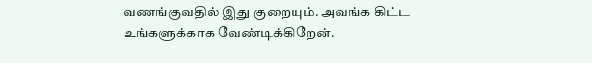வணங்குவதில் இது குறையும். அவங்க கிட்ட உங்களுக்காக வேண்டிக்கிறேன்.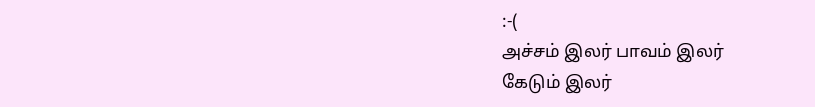:-(
அச்சம் இலர் பாவம் இலர்
கேடும் இலர்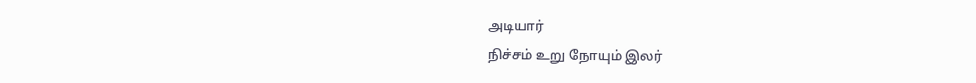அடியார்
நிச்சம் உறு நோயும் இலர்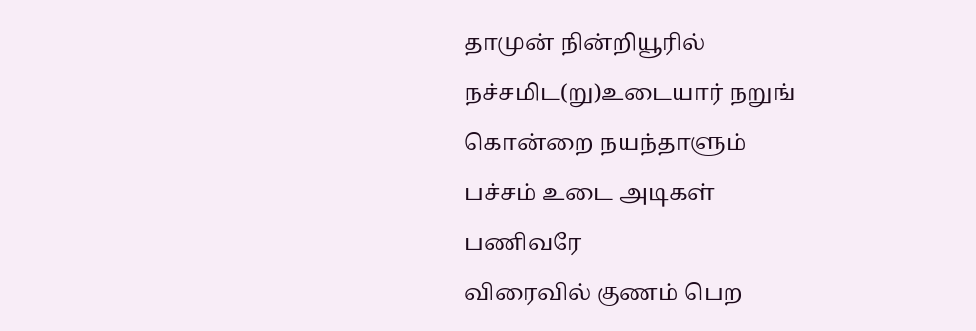தாமுன் நின்றியூரில்
நச்சமிட(று)உடையார் நறுங்
கொன்றை நயந்தாளும்
பச்சம் உடை அடிகள்
பணிவரே
விரைவில் குணம் பெற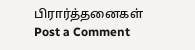பிரார்த்தனைகள்
Post a Comment